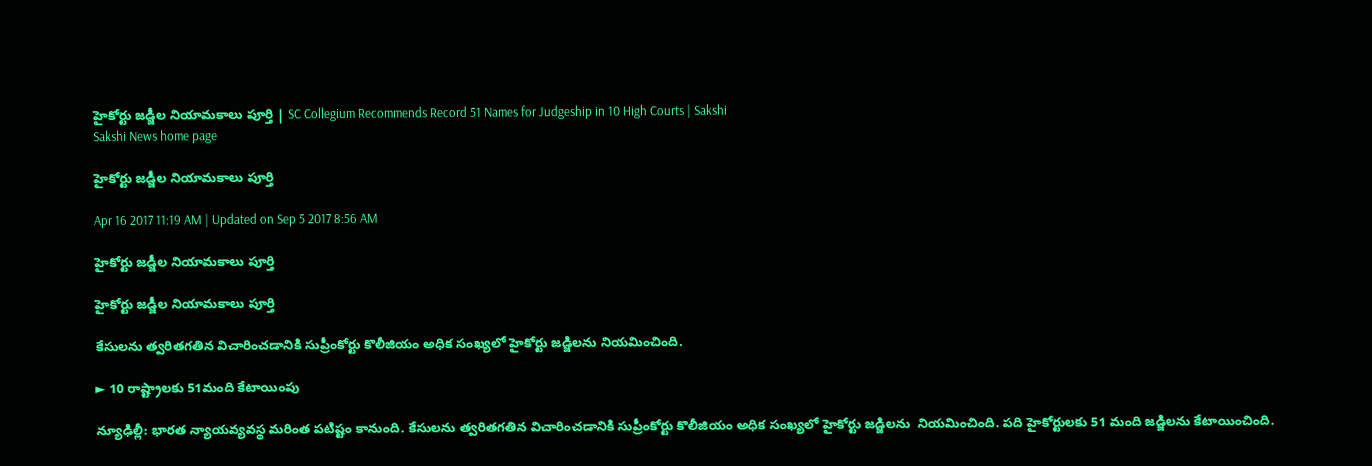హైకోర్టు జడ్జీల నియామకాలు పూర్తి | SC Collegium Recommends Record 51 Names for Judgeship in 10 High Courts | Sakshi
Sakshi News home page

హైకోర్టు జడ్జీల నియామకాలు పూర్తి

Apr 16 2017 11:19 AM | Updated on Sep 5 2017 8:56 AM

హైకోర్టు జడ్జీల నియామకాలు పూర్తి

హైకోర్టు జడ్జీల నియామకాలు పూర్తి

కేసులను త్వరితగతిన విచారించడానికి సుప్రీంకోర్టు కొలీజియం అధిక సంఖ్యలో హైకోర్టు జడ్జిలను నియమించింది.

► 10 రాష్ట్రాలకు 51మంది కేటాయింపు

న్యూఢిల్లీ: భారత న్యాయవ్యవస్థ మరింత పటిష్టం కానుంది. కేసులను త్వరితగతిన విచారించడానికి సుప్రీంకోర్టు కొలీజియం అధిక సంఖ్యలో హైకోర్టు జడ్జిలను  నియమించింది. పది హైకోర్టులకు 51 మంది జడ్జిలను కేటాయించింది.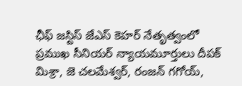ఛీఫ్‌ జస్టిస్‌ జేఎస్‌ కెహర్‌ నేతృత్వంలో ప్రముఖ సీనియర్‌ న్యాయమూర్తులు దీపక్‌ మిశ్రా, జె చలమేశ్వర్‌, రంజన్‌ గగోయ్‌,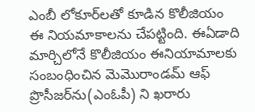ఎంబీ లోకూర్‌లతో కూడిన కొలీజియం ఈ నియమాకాలను చేపట్టింది. ఈఏడాది మార్చిలోనే కొలీజియం ఈనియామాలకు సంబంధించిన మెమొరాండమ్‌ ఆఫ్‌ ప్రొసీజర్‌ను‌(ఎంఓపీ) ని ఖరారు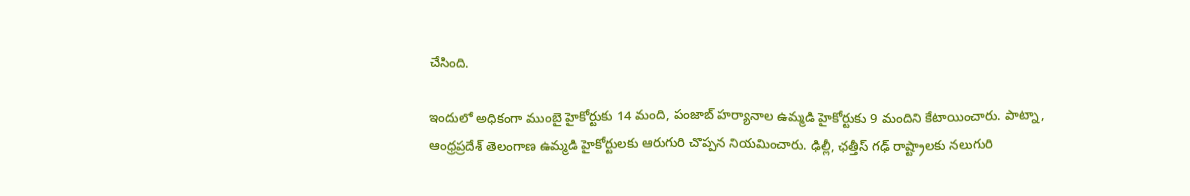చేసింది.

ఇందులో అధికంగా ముంబై హైకోర్టుకు 14 మంది, పంజాబ్‌ హర్యానాల ఉమ్మడి హైకోర్టుకు 9 మందిని కేటాయించారు. పాట్నా, ఆంధ్రప్రదేశ్‌ తెలంగాణ ఉమ్మడి హైకోర్టులకు ఆరుగురి చొప్పన నియమించారు. ఢిల్లీ, ఛత్తీస్‌ గఢ్‌ రాష్ట్రాలకు నలుగురి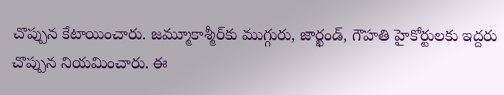చొప్పున కేటాయించారు. జమ్మూకాశ్మీర్‌కు ముగ్గురు, జార్ఖండ్‌, గౌహతి హైకోర్టులకు ఇద్దరు చొప్పున నియమించారు. ఈ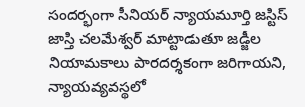సందర్భంగా సీనియర్‌ న్యాయమూర్తి జస్టిస్‌ జాస్తి చలమేశ్వర్‌ మాట్టాడుతూ జడ్జీల నియామకాలు పారదర్శకంగా జరిగాయని, న్యాయవ్యవస్థలో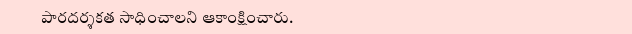పారదర్శకత సాధించాలని ఆకాంక్షించారు.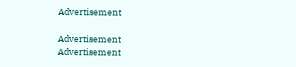Advertisement

Advertisement
Advertisement